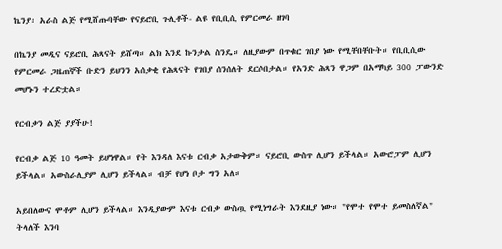ኬንያ፡ አራስ ልጅ የሚሸጡባቸው የናይሮቢ ጉሊቶች- ልዩ የቢቢሲ የምርመራ ዘገባ

በኬንያ መዲና ናይሮቢ ሕጻናት ይሸጣ። ልክ እንደ ኩንታል ስንዴ። ለዚያውም በጥቁር ገበያ ነው የሚቸበቸቡት። የቢቢሲው የምርመራ ጋዜጠኞች ቡድን ይህንን አሰቃቂ የሕጻናት የገበያ ሰንሰለት ደርሶበታል። የአንድ ሕጻን ዋጋም በአማካይ 300 ፓውንድ መሆኑን ተረድቷል።

የርብቃን ልጅ ያያችሁ!

የርብቃ ልጅ 10 ዓመት ይሆነዋል። የት እንዳለ እናቱ ርብቃ አታውቅም። ናይሮቢ ውስጥ ሊሆን ይችላል። አውሮፓም ሊሆን ይችላል። አውስራሊያም ሊሆን ይችላል። ብቻ የሆነ ቦታ ግን አለ።

አይበለውና ሞቶም ሊሆን ይችላል። እንዲያውም እናቱ ርብቃ ውስጧ የሚነግራት እንደዚያ ነው። "የሞተ የሞተ ይመስለኛል" ትላለች እንባ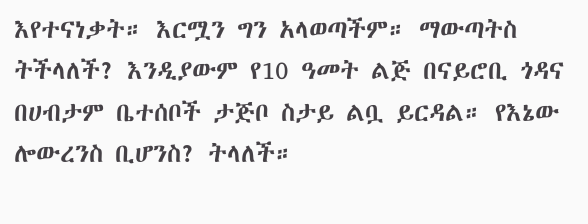እየተናነቃት። እርሟን ግን አላወጣችም። ማውጣትስ ትችላለች? እንዲያውም የ10 ዓመት ልጅ በናይሮቢ ጎዳና በሀብታም ቤተሰቦች ታጅቦ ስታይ ልቧ ይርዳል። የእኔው ሎውረንስ ቢሆንስ? ትላለች።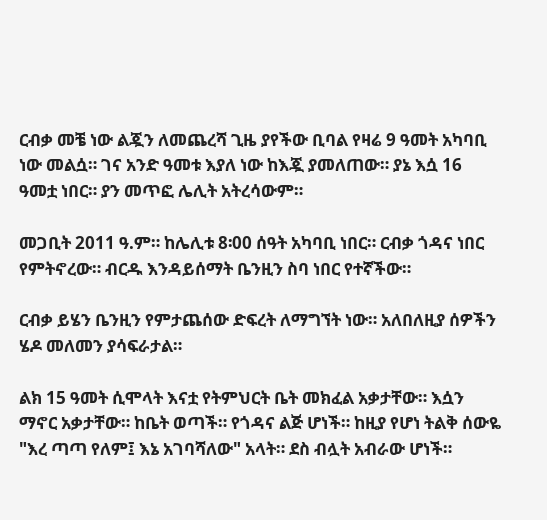ርብቃ መቼ ነው ልጇን ለመጨረሻ ጊዜ ያየችው ቢባል የዛሬ 9 ዓመት አካባቢ ነው መልሷ። ገና አንድ ዓመቱ እያለ ነው ከእጇ ያመለጠው። ያኔ እሷ 16 ዓመቷ ነበር። ያን መጥፎ ሌሊት አትረሳውም።

መጋቢት 2011 ዓ.ም። ከሌሊቱ 8፡00 ሰዓት አካባቢ ነበር። ርብቃ ጎዳና ነበር የምትኖረው። ብርዱ እንዳይሰማት ቤንዚን ስባ ነበር የተኛችው።

ርብቃ ይሄን ቤንዚን የምታጨሰው ድፍረት ለማግኘት ነው። አለበለዚያ ሰዎችን ሄዶ መለመን ያሳፍራታል።

ልክ 15 ዓመት ሲሞላት እናቷ የትምህርት ቤት መክፈል አቃታቸው። እሷን ማኖር አቃታቸው። ከቤት ወጣች። የጎዳና ልጅ ሆነች። ከዚያ የሆነ ትልቅ ሰውዬ "እረ ጣጣ የለም፤ እኔ አገባሻለው" አላት። ደስ ብሏት አብራው ሆነች።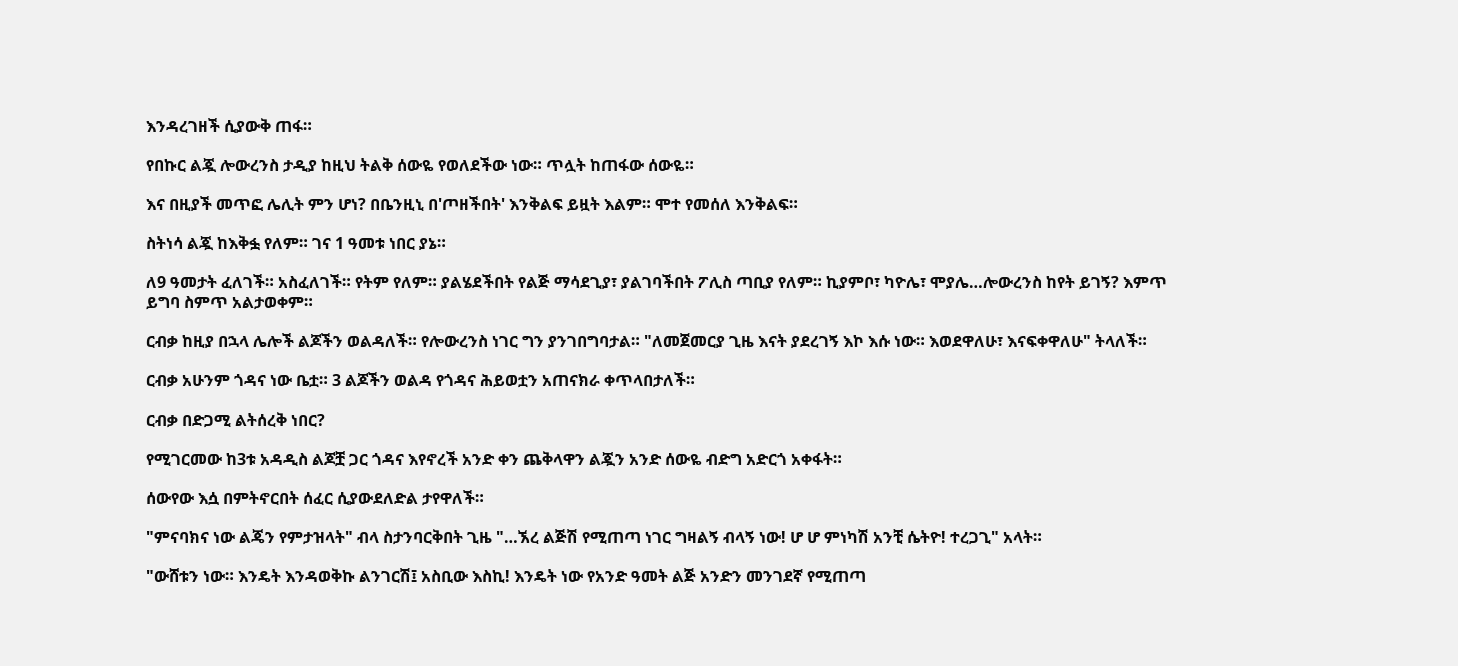እንዳረገዘች ሲያውቅ ጠፋ።

የበኩር ልጇ ሎውረንስ ታዲያ ከዚህ ትልቅ ሰውዬ የወለደችው ነው። ጥሏት ከጠፋው ሰውዬ።

እና በዚያች መጥፎ ሌሊት ምን ሆነ? በቤንዚኒ በ'ጦዘችበት' እንቅልፍ ይዟት እልም። ሞተ የመሰለ እንቅልፍ።

ስትነሳ ልጇ ከእቅፏ የለም። ገና 1 ዓመቱ ነበር ያኔ።

ለ9 ዓመታት ፈለገች። አስፈለገች። የትም የለም። ያልሄደችበት የልጅ ማሳደጊያ፣ ያልገባችበት ፖሊስ ጣቢያ የለም። ኪያምቦ፣ ካዮሌ፣ ሞያሌ…ሎውረንስ ከየት ይገኝ? እምጥ ይግባ ስምጥ አልታወቀም።

ርብቃ ከዚያ በኋላ ሌሎች ልጆችን ወልዳለች። የሎውረንስ ነገር ግን ያንገበግባታል። "ለመጀመርያ ጊዜ እናት ያደረገኝ እኮ እሱ ነው። እወደዋለሁ፣ እናፍቀዋለሁ" ትላለች።

ርብቃ አሁንም ጎዳና ነው ቤቷ። 3 ልጆችን ወልዳ የጎዳና ሕይወቷን አጠናክራ ቀጥላበታለች።

ርብቃ በድጋሚ ልትሰረቅ ነበር?

የሚገርመው ከ3ቱ አዳዲስ ልጆቿ ጋር ጎዳና እየኖረች አንድ ቀን ጨቅላዋን ልጇን አንድ ሰውዬ ብድግ አድርጎ አቀፋት።

ሰውየው እሷ በምትኖርበት ሰፈር ሲያውደለድል ታየዋለች።

"ምናባክና ነው ልጄን የምታዝላት" ብላ ስታንባርቅበት ጊዜ "…ኧረ ልጅሽ የሚጠጣ ነገር ግዛልኝ ብላኝ ነው! ሆ ሆ ምነካሽ አንቺ ሴትዮ! ተረጋጊ" አላት።

"ውሸቱን ነው። እንዴት እንዳወቅኩ ልንገርሽ፤ አስቢው እስኪ! እንዴት ነው የአንድ ዓመት ልጅ አንድን መንገደኛ የሚጠጣ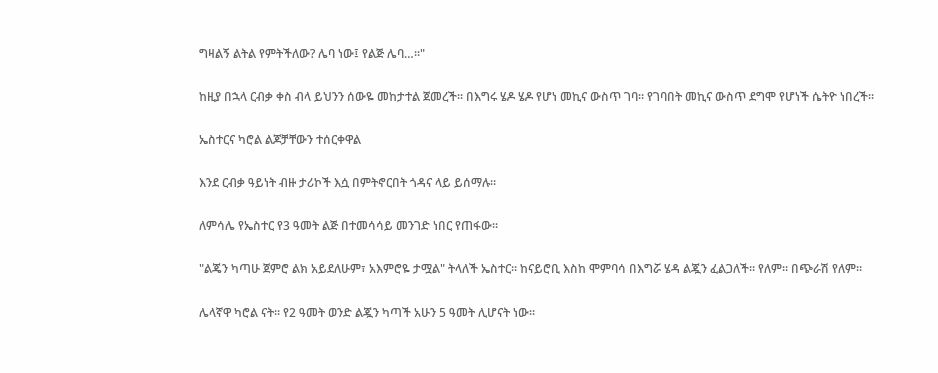ግዛልኝ ልትል የምትችለው? ሌባ ነው፤ የልጅ ሌባ…።"

ከዚያ በኋላ ርብቃ ቀስ ብላ ይህንን ሰውዬ መከታተል ጀመረች። በእግሩ ሄዶ ሄዶ የሆነ መኪና ውስጥ ገባ። የገባበት መኪና ውስጥ ደግሞ የሆነች ሴትዮ ነበረች።

ኤስተርና ካሮል ልጆቻቸውን ተሰርቀዋል

እንደ ርብቃ ዓይነት ብዙ ታሪኮች እሷ በምትኖርበት ጎዳና ላይ ይሰማሉ።

ለምሳሌ የኤስተር የ3 ዓመት ልጅ በተመሳሳይ መንገድ ነበር የጠፋው።

"ልጄን ካጣሁ ጀምሮ ልክ አይደለሁም፣ አእምሮዬ ታሟል" ትላለች ኤስተር። ከናይሮቢ እስከ ሞምባሳ በእግሯ ሄዳ ልጇን ፈልጋለች። የለም። በጭራሽ የለም።

ሌላኛዋ ካሮል ናት። የ2 ዓመት ወንድ ልጇን ካጣች አሁን 5 ዓመት ሊሆናት ነው።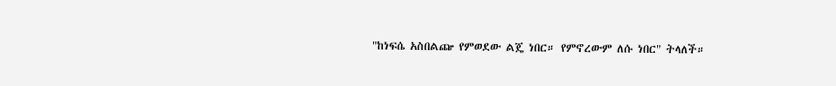"ከነፍሴ አስበልጬ የምወደው ልጄ ነበር። የምኖረውም ለሱ ነበር" ትላለች።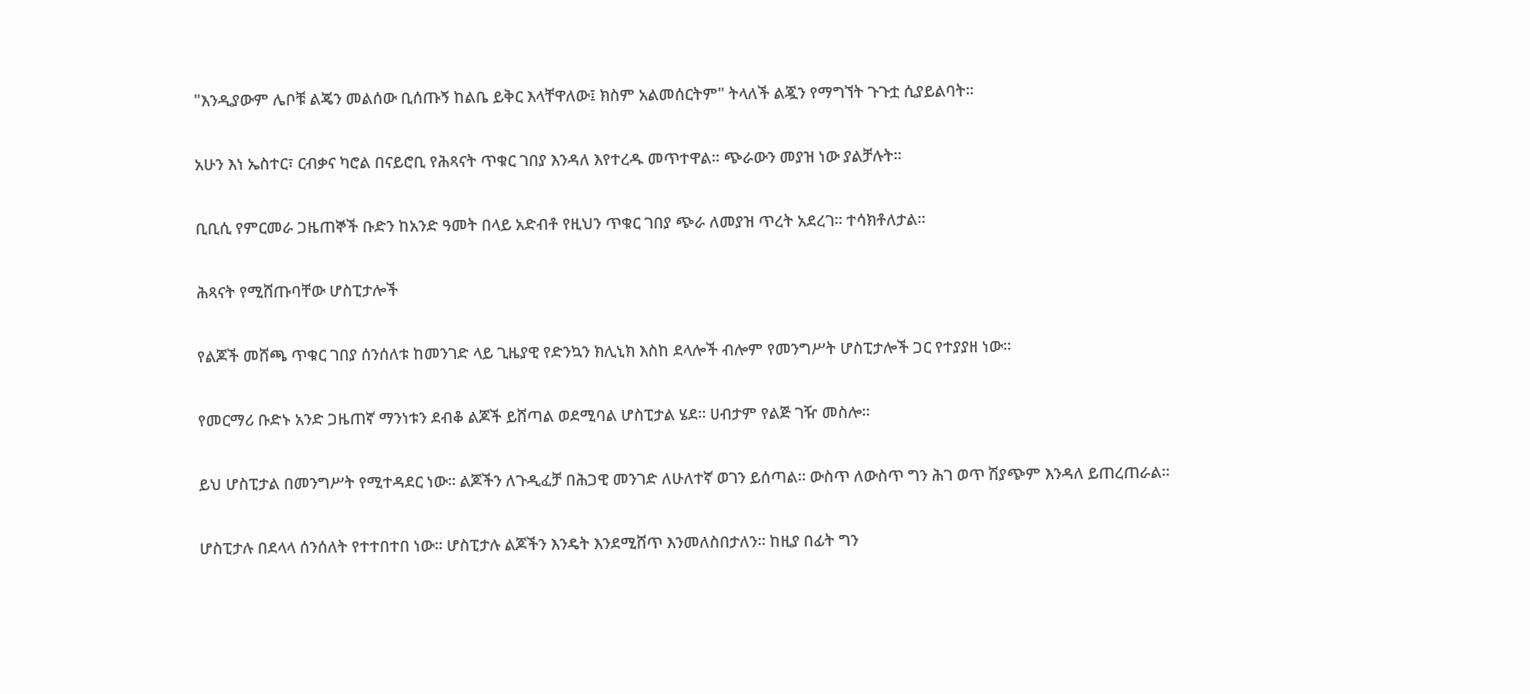"እንዲያውም ሌቦቹ ልጄን መልሰው ቢሰጡኝ ከልቤ ይቅር እላቸዋለው፤ ክስም አልመሰርትም" ትላለች ልጇን የማግኘት ጉጉቷ ሲያይልባት።

አሁን እነ ኤስተር፣ ርብቃና ካሮል በናይሮቢ የሕጻናት ጥቁር ገበያ እንዳለ እየተረዱ መጥተዋል። ጭራውን መያዝ ነው ያልቻሉት።

ቢቢሲ የምርመራ ጋዜጠኞች ቡድን ከአንድ ዓመት በላይ አድብቶ የዚህን ጥቁር ገበያ ጭራ ለመያዝ ጥረት አደረገ። ተሳክቶለታል።

ሕጻናት የሚሸጡባቸው ሆስፒታሎች

የልጆች መሸጫ ጥቁር ገበያ ሰንሰለቱ ከመንገድ ላይ ጊዜያዊ የድንኳን ክሊኒክ እስከ ደላሎች ብሎም የመንግሥት ሆስፒታሎች ጋር የተያያዘ ነው።

የመርማሪ ቡድኑ አንድ ጋዜጠኛ ማንነቱን ደብቆ ልጆች ይሸጣል ወደሚባል ሆስፒታል ሄደ። ሀብታም የልጅ ገዥ መስሎ።

ይህ ሆስፒታል በመንግሥት የሚተዳደር ነው። ልጆችን ለጉዲፈቻ በሕጋዊ መንገድ ለሁለተኛ ወገን ይሰጣል። ውስጥ ለውስጥ ግን ሕገ ወጥ ሽያጭም እንዳለ ይጠረጠራል።

ሆስፒታሉ በደላላ ሰንሰለት የተተበተበ ነው። ሆስፒታሉ ልጆችን እንዴት እንደሚሸጥ እንመለስበታለን። ከዚያ በፊት ግን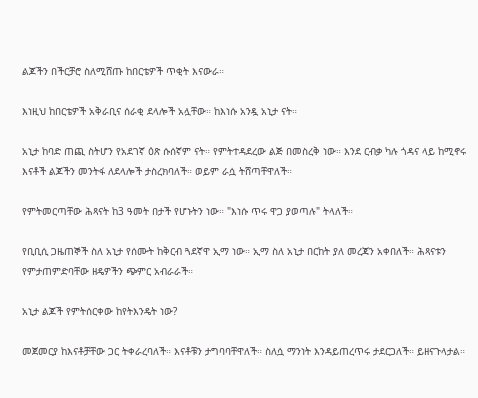ልጆችን በችርቻሮ ስለሚሸጡ ከበርቴዎች ጥቂት እናውራ።

እነዚህ ከበርቴዎች አቅራቢና ሰራቂ ደላሎች አሏቸው። ከእነሱ አንዷ አኒታ ናት።

አኒታ ከባድ ጠጪ ስትሆን የአደገኛ ዕጽ ሱሰኛም ናት። የምትተዳደረው ልጅ በመስረቅ ነው። እንደ ርብቃ ካሉ ጎዳና ላይ ከሚኖሩ እናቶች ልጆችን መንትፋ ለደላሎች ታስረክባለች። ወይም ራሷ ትሸጣቸዋለች።

የምትመርጣቸው ሕጻናት ከ3 ዓመት በታች የሆኑትን ነው። "እነሱ ጥሩ ዋጋ ያወጣሉ" ትላለች።

የቢቢሲ ጋዜጠኞች ስለ አኒታ የሰሙት ከቅርብ ጓደኛዋ ኢማ ነው። ኢማ ስለ አኒታ በርከት ያለ መረጃን አቀበለች። ሕጻናቱን የምታጠምድባቸው ዘዴዎችን ጭምር አብራራች።

አኒታ ልጆች የምትሰርቀው ከየትእንዴት ነው?

መጀመርያ ከእናቶቻቸው ጋር ትቀራረባለች። እናቶቹን ታግባባቸዋለች። ስለሷ ማንነት እንዳይጠረጥሩ ታደርጋለች። ይዘናጉላታል።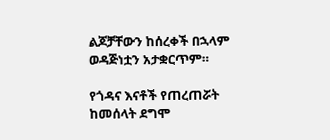ልጆቻቸውን ከሰረቀች በኋላም ወዳጅነቷን አታቋርጥም።

የጎዳና እናቶች የጠረጠሯት ከመሰላት ደግሞ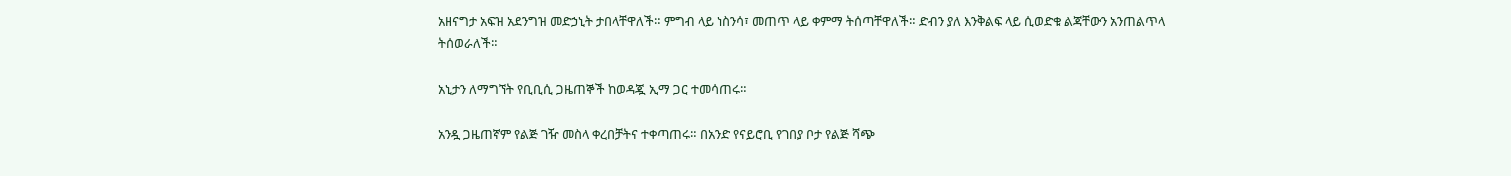አዘናግታ አፍዝ አደንግዝ መድኃኒት ታበላቸዋለች። ምግብ ላይ ነስንሳ፣ መጠጥ ላይ ቀምማ ትሰጣቸዋለች። ድብን ያለ እንቅልፍ ላይ ሲወድቁ ልጃቸውን አንጠልጥላ ትሰወራለች።

አኒታን ለማግኘት የቢቢሲ ጋዜጠኞች ከወዳጇ ኢማ ጋር ተመሳጠሩ።

አንዷ ጋዜጠኛም የልጅ ገዥ መስላ ቀረበቻትና ተቀጣጠሩ። በአንድ የናይሮቢ የገበያ ቦታ የልጅ ሻጭ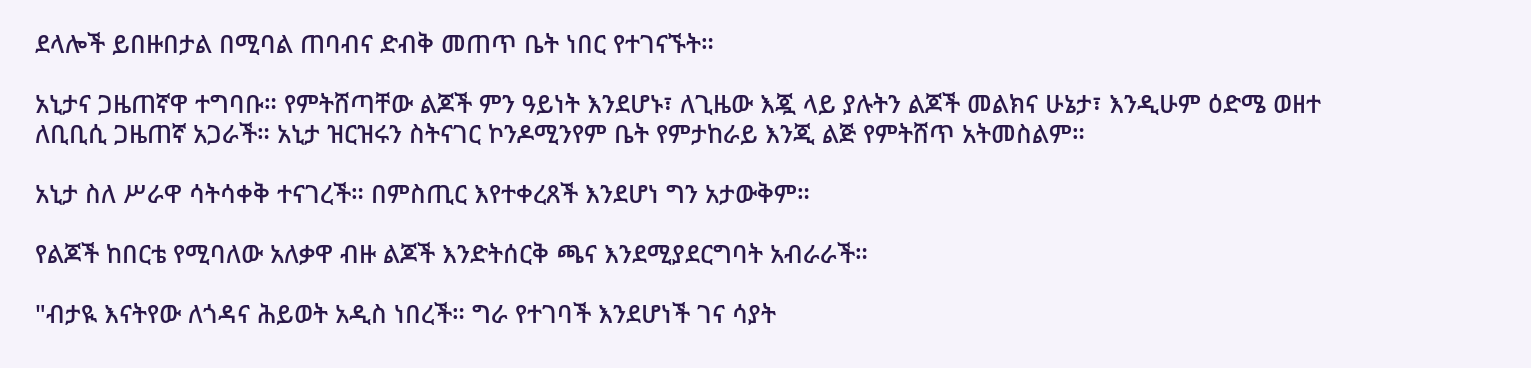ደላሎች ይበዙበታል በሚባል ጠባብና ድብቅ መጠጥ ቤት ነበር የተገናኙት።

አኒታና ጋዜጠኛዋ ተግባቡ። የምትሸጣቸው ልጆች ምን ዓይነት እንደሆኑ፣ ለጊዜው እጇ ላይ ያሉትን ልጆች መልክና ሁኔታ፣ እንዲሁም ዕድሜ ወዘተ ለቢቢሲ ጋዜጠኛ አጋራች። አኒታ ዝርዝሩን ስትናገር ኮንዶሚንየም ቤት የምታከራይ እንጂ ልጅ የምትሸጥ አትመስልም።

አኒታ ስለ ሥራዋ ሳትሳቀቅ ተናገረች። በምስጢር እየተቀረጸች እንደሆነ ግን አታውቅም።

የልጆች ከበርቴ የሚባለው አለቃዋ ብዙ ልጆች እንድትሰርቅ ጫና እንደሚያደርግባት አብራራች።

"ብታዪ እናትየው ለጎዳና ሕይወት አዲስ ነበረች። ግራ የተገባች እንደሆነች ገና ሳያት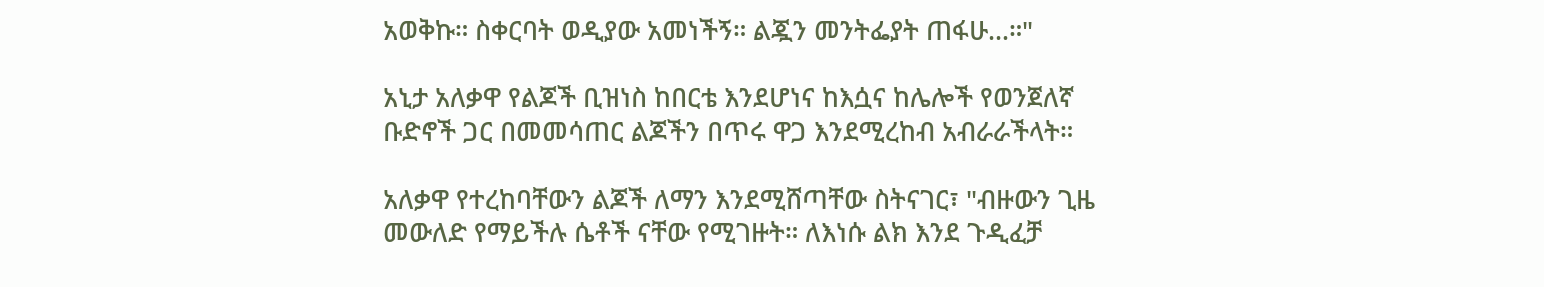አወቅኩ። ስቀርባት ወዲያው አመነችኝ። ልጇን መንትፌያት ጠፋሁ…።"

አኒታ አለቃዋ የልጆች ቢዝነስ ከበርቴ እንደሆነና ከእሷና ከሌሎች የወንጀለኛ ቡድኖች ጋር በመመሳጠር ልጆችን በጥሩ ዋጋ እንደሚረከብ አብራራችላት።

አለቃዋ የተረከባቸውን ልጆች ለማን እንደሚሸጣቸው ስትናገር፣ "ብዙውን ጊዜ መውለድ የማይችሉ ሴቶች ናቸው የሚገዙት። ለእነሱ ልክ እንደ ጉዲፈቻ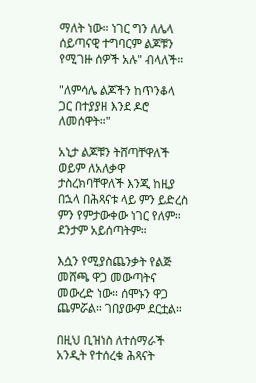ማለት ነው። ነገር ግን ለሌላ ሰይጣናዊ ተግባርም ልጆቹን የሚገዙ ሰዎች አሉ" ብላለች።

"ለምሳሌ ልጆችን ከጥንቆላ ጋር በተያያዘ እንደ ዶሮ ለመሰዋት።"

አኒታ ልጆቹን ትሸጣቸዋለች ወይም ለአለቃዋ ታስረክባቸዋለች እንጂ ከዚያ በኋላ በሕጻናቱ ላይ ምን ይድረስ ምን የምታውቀው ነገር የለም። ደንታም አይሰጣትም።

እሷን የሚያስጨንቃት የልጅ መሸጫ ዋጋ መውጣትና መውረድ ነው። ሰሞኑን ዋጋ ጨምሯል። ገበያውም ደርቷል።

በዚህ ቢዝነስ ለተሰማራች አንዲት የተሰረቁ ሕጻናት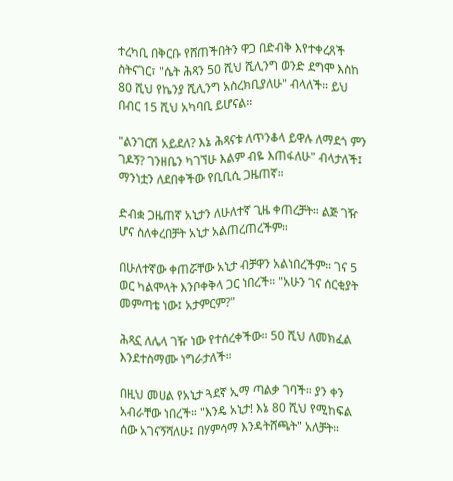ተረካቢ በቅርቡ የሸጠችበትን ዋጋ በድብቅ እየተቀረጸች ስትናገር፣ "ሴት ሕጻን 50 ሺህ ሺሊንግ ወንድ ደግሞ እስከ 80 ሺህ የኬንያ ሺሊንግ አስረክቢያለሁ" ብላለች። ይህ በብር 15 ሺህ አካባቢ ይሆናል።

"ልንገርሽ አይደለ? እኔ ሕጻናቱ ለጥንቆላ ይዋሉ ለማደጎ ምን ገዶኝ? ገንዘቤን ካገኘሁ እልም ብዬ እጠፋለሁ" ብላታለች፤ ማንነቷን ለደበቀችው የቢቢሲ ጋዜጠኛ።

ድብቋ ጋዜጠኛ አኒታን ለሁለተኛ ጊዜ ቀጠረቻት። ልጅ ገዥ ሆና ስለቀረበቻት አኒታ አልጠረጠረችም።

በሁለተኛው ቀጠሯቸው አኒታ ብቻዋን አልነበረችም። ገና 5 ወር ካልሞላት እንቦቀቅላ ጋር ነበረች። "አሁን ገና ሰርቂያት መምጣቴ ነው፤ አታምርም?"

ሕጻኗ ለሌላ ገዥ ነው የተሰረቀችው። 50 ሺህ ለመክፈል እንደተስማሙ ነግራታለች።

በዚህ መሀል የአኒታ ጓደኛ ኢማ ጣልቃ ገባች። ያን ቀን አብራቸው ነበረች። "እንዴ አኒታ! እኔ 80 ሺህ የሚከፍል ሰው አገናኝሻለሁ፤ በሃምሳማ እንዳትሸጫት" አለቻት።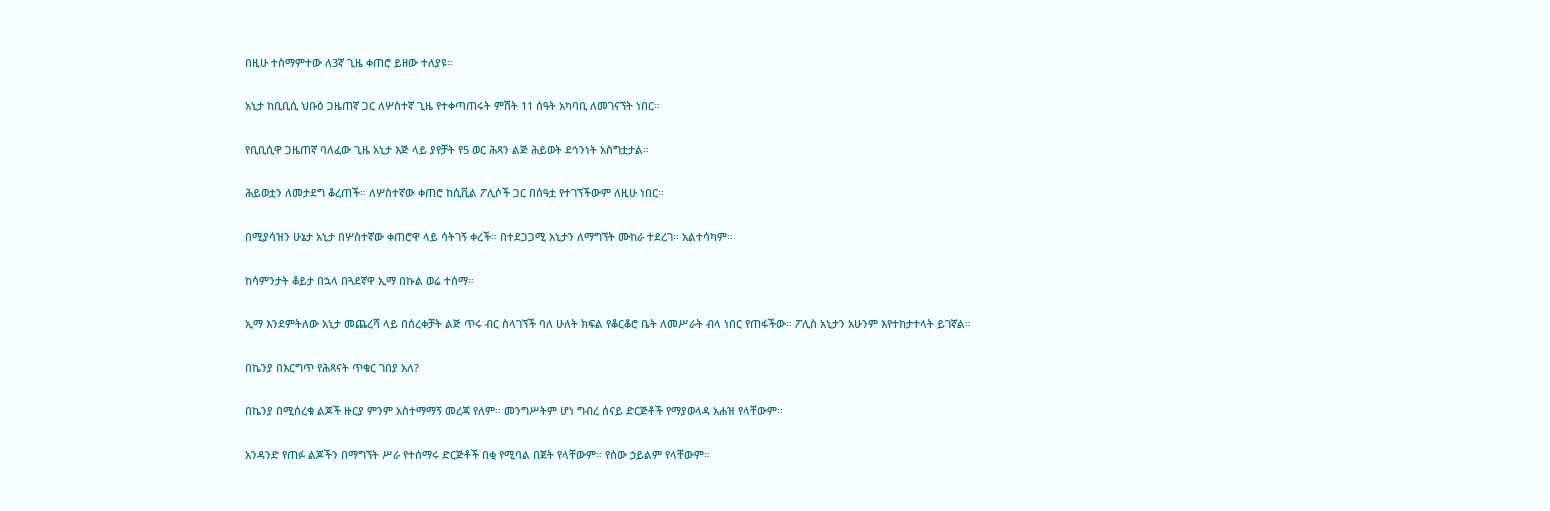በዚሁ ተስማምተው ለ3ኛ ጊዜ ቀጠሮ ይዘው ተለያዩ።

አኒታ ከቢቢሲ ህቡዕ ጋዜጠኛ ጋር ለሦስተኛ ጊዜ የተቀጣጠሩት ምሽት 11 ሰዓት አካባቢ ለመገናኘት ነበር።

የቢቢሲዋ ጋዜጠኛ ባለፈው ጊዜ አኒታ እጅ ላይ ያየቻት የ5 ወር ሕጻን ልጅ ሕይወት ደኅንነት አስግቷታል።

ሕይወቷን ለመታደግ ቆረጠች። ለሦስተኛው ቀጠሮ ከሲቪል ፖሊሶች ጋር በሰዓቷ የተገኘችውም ለዚሁ ነበር።

በሚያሳዝን ሁኔታ አኒታ በሦስተኛው ቀጠሮዋ ላይ ሳትገኝ ቀረች። በተደጋጋሚ አኒታን ለማግኘት ሙከራ ተደረገ። አልተሳካም።

ከሳምንታት ቆይታ በኋላ በጓደኛዋ ኢማ በኩል ወሬ ተሰማ።

ኢማ እንደምትለው አኒታ መጨረሻ ላይ በሰረቀቻት ልጅ ጥሩ ብር ስላገኘች ባለ ሁለት ክፍል የቆርቆሮ ቤት ለመሥራት ብላ ነበር የጠፋችው። ፖሊስ አኒታን አሁንም እየተከታተላት ይገኛል።

በኬንያ በእርግጥ የሕጻናት ጥቁር ገበያ አለ?

በኬንያ በሚሰረቁ ልጆች ዙርያ ምንም አስተማማኝ መረጃ የለም። መንግሥትም ሆነ ግብረ ሰናይ ድርጅቶች የማያወላዳ አሐዝ የላቸውም።

አንዳንድ የጠፉ ልጆችን በማግኘት ሥራ የተሰማሩ ድርጅቶች በቂ የሚባል በጀት የላቸውም። የሰው ኃይልም የላቸውም።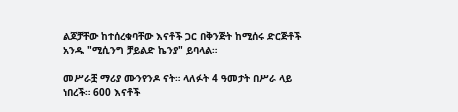ልጆቻቸው ከተሰረቁባቸው እናቶች ጋር በቅንጅት ከሚሰሩ ድርጅቶች አንዱ "ሚሲንግ ቻይልድ ኬንያ" ይባላል።

መሥራቿ ማሪያ ሙንየንዶ ናት። ላለፉት 4 ዓመታት በሥራ ላይ ነበረች። 600 እናቶች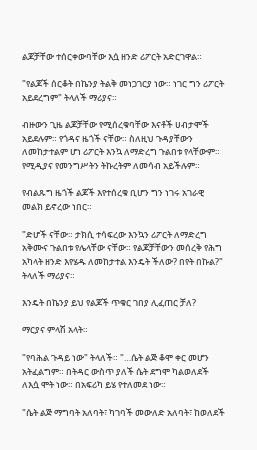ልጆቻቸው ተሰርቀውባቸው እሷ ዘንድ ሪፖርት አድርገዋል።

"የልጆች ሰርቆት በኬንያ ትልቅ መነጋገርያ ነው። ነገር ግን ሪፖርት አይደረግም" ትላለች ማሪያና።

ብዙውን ጊዜ ልጆቻቸው የሚሰረቁባቸው እናቶች ሀብታሞች አይደሉም። የጎዳና ዜጎች ናቸው። ስለዚህ ጉዳያቸውን ለመከታተልም ሆነ ሪፖርት እንኳ ለማድረግ ጉልበቱ የላቸውም። የሚዲያና የመንግሥትን ትኩረትም ለመሳብ አይችሉም።

የብልጹግ ዜጎች ልጆች እየተሰረቁ ቢሆን ግን ነገሩ አገራዊ መልክ ይኖረው ነበር።

"ድሆች ናቸው። ታክሲ ተሳፍረው እንኳን ሪፖርት ለማድረግ አቅሙና ጉልበቱ የሌላቸው ናቸው። የልጆቻቸውን መሰረቅ የሕግ አካላት ዘንድ እየሄዱ ለመከታተል እንዴት ችለው? በየት በኩል?" ትላለች ማሪያና።

እንዴት በኬንያ ይህ የልጆች ጥቁር ገበያ ሊፈጠር ቻለ?

ማርያና ምላሽ አላት።

"የባሕል ጉዳይ ነው" ትላለች። "…ሴት ልጅ ቆሞ ቀር መሆን አትፈልግም። በትዳር ውስጥ ያለች ሴት ደግሞ ካልወለደች ለእሷ ሞት ነው። በአፍሪካ ይሄ የተለመደ ነው።

"ሴት ልጅ ማግባት አለባት፣ ካገባች መውለድ አለባት፣ ከወለደች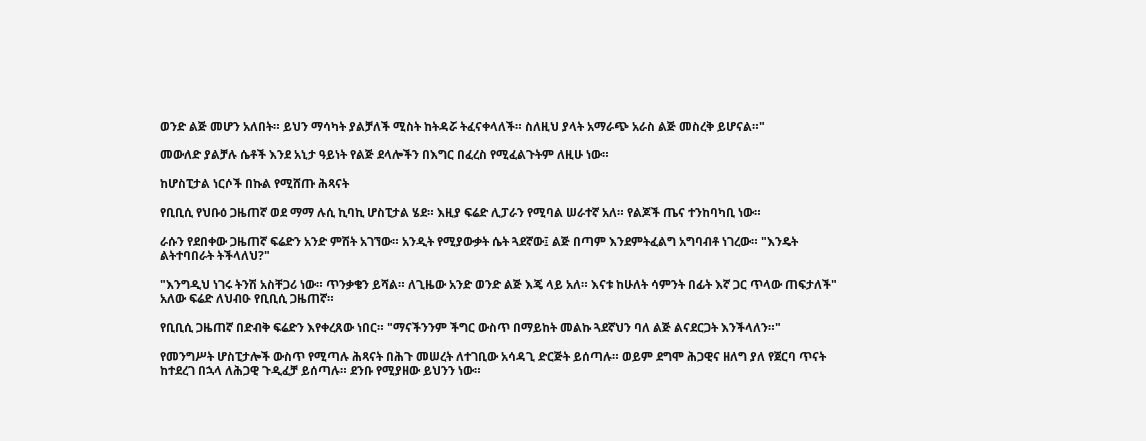ወንድ ልጅ መሆን አለበት። ይህን ማሳካት ያልቻለች ሚስት ከትዳሯ ትፈናቀላለች። ስለዚህ ያላት አማራጭ አራስ ልጅ መስረቅ ይሆናል።"

መውለድ ያልቻሉ ሴቶች እንደ አኒታ ዓይነት የልጅ ደላሎችን በእግር በፈረስ የሚፈልጉትም ለዚሁ ነው።

ከሆስፒታል ነርሶች በኩል የሚሸጡ ሕጻናት

የቢቢሲ የህቡዕ ጋዜጠኛ ወደ ማማ ሉሲ ኪባኪ ሆስፒታል ሄደ። እዚያ ፍሬድ ሊፓራን የሚባል ሠራተኛ አለ። የልጆች ጤና ተንከባካቢ ነው።

ራሱን የደበቀው ጋዜጠኛ ፍሬድን አንድ ምሽት አገኘው። አንዲት የሚያውቃት ሴት ጓደኛው፤ ልጅ በጣም እንደምትፈልግ አግባብቶ ነገረው። "እንዴት ልትተባበራት ትችላለህ?"

"እንግዲህ ነገሩ ትንሽ አስቸጋሪ ነው። ጥንቃቄን ይሻል። ለጊዜው አንድ ወንድ ልጅ እጄ ላይ አለ። እናቱ ከሁለት ሳምንት በፊት እኛ ጋር ጥላው ጠፍታለች" አለው ፍሬድ ለህብዑ የቢቢሲ ጋዜጠኛ።

የቢቢሲ ጋዜጠኛ በድብቅ ፍሬድን እየቀረጸው ነበር። "ማናችንንም ችግር ውስጥ በማይከት መልኩ ጓደኛህን ባለ ልጅ ልናደርጋት እንችላለን።"

የመንግሥት ሆስፒታሎች ውስጥ የሚጣሉ ሕጻናት በሕጉ መሠረት ለተገቢው አሳዳጊ ድርጅት ይሰጣሉ። ወይም ደግሞ ሕጋዊና ዘለግ ያለ የጀርባ ጥናት ከተደረገ በኋላ ለሕጋዊ ጉዲፈቻ ይሰጣሉ። ደንቡ የሚያዘው ይህንን ነው።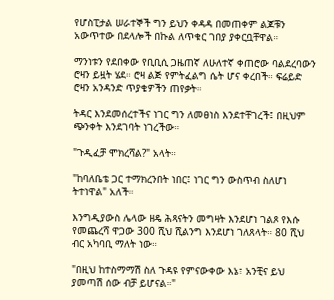የሆስፒታል ሠራተኞች ግን ይህን ቀዳዳ በመጠቀም ልጆቹን አውጥተው በደላሎች በኩል ለጥቁር ገበያ ያቀርቧቸዋል።

ማንነቱን የደበቀው የቢቢሲ ጋዜጠኛ ለሁለተኛ ቀጠሮው ባልደረባውን ሮዛን ይዟት ሄደ። ሮዛ ልጅ የምትፈልግ ሴት ሆና ቀረበች። ፍሬይድ ሮዛን አንዳንድ ጥያቄዎችን ጠየቃት።

ትዳር እንደመሰረተችና ነገር ግን ለመፀነስ እንደተቸገረች፤ በዚህም ጭንቀት እንደገባት ነገረችው።

"ጉዲፈቻ ሞክረሻል?" አላት።

"ከባለቤቴ ጋር ተማክረንበት ነበር፤ ነገር ግን ውስጥብ ስለሆነ ትተነዋል" አለች።

እንግዲያውስ ሌላው ዘዴ ሕጻናትን መግዛት እንደሆነ ገልጾ የእሱ የመጨረሻ ዋጋው 300 ሺህ ሺልንግ እንደሆነ ገለጸላት። 80 ሺህ ብር አካባቢ ማለት ነው።

"በዚህ ከተስማማሽ ስለ ጉዳዩ የምናውቀው እኔ፣ አንቺና ይህ ያመጣሽ ሰው ብቻ ይሆናል።"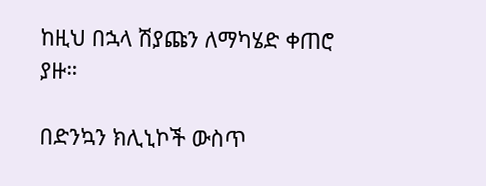ከዚህ በኋላ ሽያጩን ለማካሄድ ቀጠሮ ያዙ።

በድንኳን ክሊኒኮች ውስጥ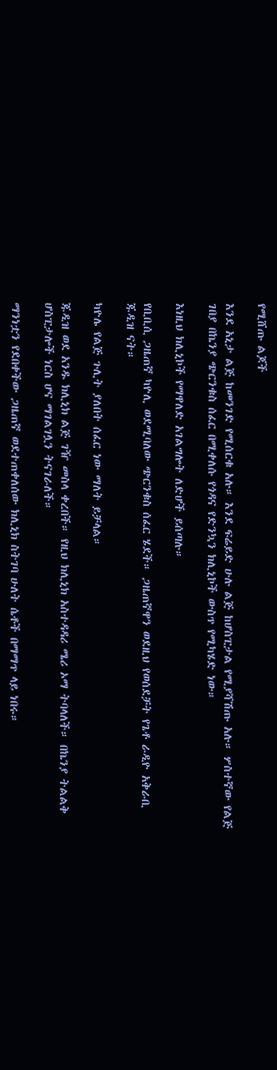የሚሸጡ ልጆች

እንደ አኒታ ልጅ ከመንገድ የሚሰርቁ አሉ። እንደ ፍሬይድ ሁሉ ልጅ ከሆስፒታል የሚያሻሽጡ አሉ። ሦስተኛው የልጅ ገበያ በኬንያ ጭርንቁስ ሰፈር በሚቀለሱ የጎዳና የድንኳን ክሊኒኮች ውስጥ የሚካሄድ ነው።

እነዚህ ክሊኒኮች የማዋለድ አገልግሎት ለድሆች ይሰጣሉ።

የቢቢሲ ጋዜጠኛ ካዮሊ ወደሚባለው ጭርንቁስ ሰፈር ሄደች። ጋዜጠኛዋን ወደዚህ የወሰደቻት የጌቶ ራዲዮ አቅራቢ ጁዲዝ ናት።

ካዮሌ የልጅ ጉሊት ያለበት ሰፈር ነው ማለት ይቻላል።

ጁዲዝ ወደ አንዱ ክሊኒክ ልጅ ገዥ መስላ ቀረበች። የዚህ ክሊኒክ አስተዳዳሪ ሜሪ ኦማ ትባላለች። በኬንያ ትልልቅ ሆስፒታሎች ነርስ ሆና ማገልገሏን ትናገራለች።

ማንነቷን የደበቀችው ጋዜጠኛ ወደተጠቀለሰው ክሊኒክ ስትገባ ሁለት ሴቶች በማማጥ ላይ ነበሩ።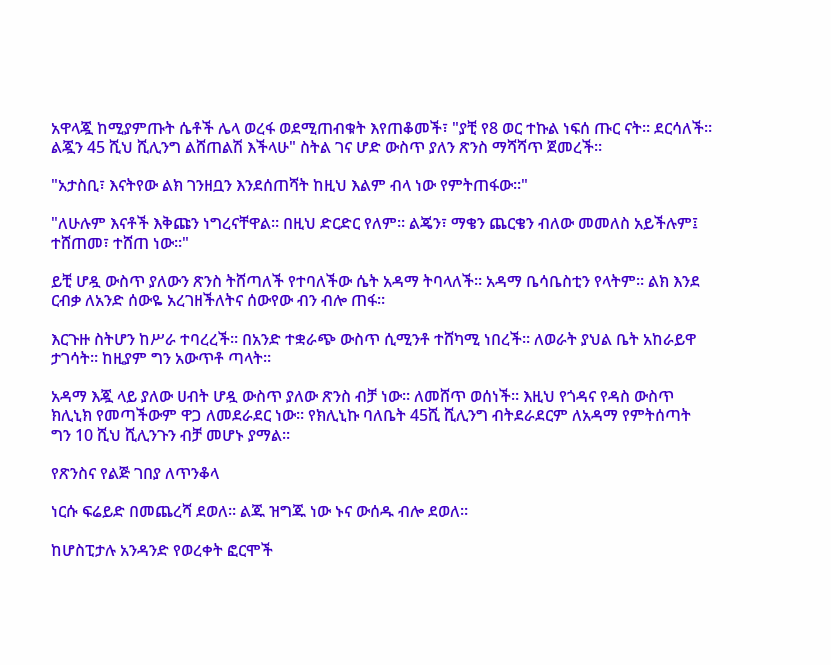አዋላጇ ከሚያምጡት ሴቶች ሌላ ወረፋ ወደሚጠብቁት እየጠቆመች፣ "ያቺ የ8 ወር ተኩል ነፍሰ ጡር ናት። ደርሳለች። ልጇን 45 ሺህ ሺሊንግ ልሸጠልሽ እችላሁ" ስትል ገና ሆድ ውስጥ ያለን ጽንስ ማሻሻጥ ጀመረች።

"አታስቢ፣ እናትየው ልክ ገንዘቧን እንደሰጠሻት ከዚህ እልም ብላ ነው የምትጠፋው።"

"ለሁሉም እናቶች እቅጩን ነግረናቸዋል። በዚህ ድርድር የለም። ልጄን፣ ማቄን ጨርቄን ብለው መመለስ አይችሉም፤ ተሸጠመ፣ ተሸጠ ነው።"

ይቺ ሆዷ ውስጥ ያለውን ጽንስ ትሸጣለች የተባለችው ሴት አዳማ ትባላለች። አዳማ ቤሳቤስቲን የላትም። ልክ እንደ ርብቃ ለአንድ ሰውዬ አረገዘችለትና ሰውየው ብን ብሎ ጠፋ።

እርጉዙ ስትሆን ከሥራ ተባረረች። በአንድ ተቋራጭ ውስጥ ሲሚንቶ ተሸካሚ ነበረች። ለወራት ያህል ቤት አከራይዋ ታገሳት። ከዚያም ግን አውጥቶ ጣላት።

አዳማ እጇ ላይ ያለው ሀብት ሆዷ ውስጥ ያለው ጽንስ ብቻ ነው። ለመሸጥ ወሰነች። እዚህ የጎዳና የዳስ ውስጥ ክሊኒክ የመጣችውም ዋጋ ለመደራደር ነው። የክሊኒኩ ባለቤት 45ሺ ሺሊንግ ብትደራደርም ለአዳማ የምትሰጣት ግን 10 ሺህ ሺሊንጉን ብቻ መሆኑ ያማል።

የጽንስና የልጅ ገበያ ለጥንቆላ

ነርሱ ፍሬይድ በመጨረሻ ደወለ። ልጁ ዝግጁ ነው ኑና ውሰዱ ብሎ ደወለ።

ከሆስፒታሉ አንዳንድ የወረቀት ፎርሞች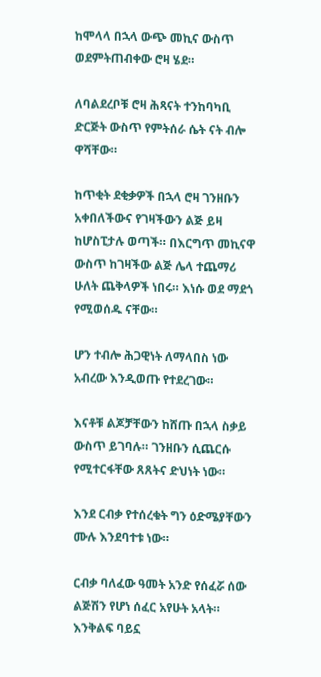ከሞላላ በኋላ ውጭ መኪና ውስጥ ወደምትጠብቀው ሮዛ ሄደ።

ለባልደረቦቹ ሮዛ ሕጻናት ተንከባካቢ ድርጅት ውስጥ የምትሰራ ሴት ናት ብሎ ዋሻቸው።

ከጥቂት ደቂቃዎች በኋላ ሮዛ ገንዘቡን አቀበለችውና የገዛችውን ልጅ ይዛ ከሆስፒታሉ ወጣች። በእርግጥ መኪናዋ ውስጥ ከገዛችው ልጅ ሌላ ተጨማሪ ሁለት ጨቅላዎች ነበሩ። እነሱ ወደ ማደጎ የሚወሰዱ ናቸው።

ሆን ተብሎ ሕጋዊነት ለማላበስ ነው አብረው እንዲወጡ የተደረገው።

እናቶቹ ልጆቻቸውን ከሸጡ በኋላ ስቃይ ውስጥ ይገባሉ። ገንዘቡን ሲጨርሱ የሚተርፋቸው ጸጸትና ድህነት ነው።

እንደ ርብቃ የተሰረቁት ግን ዕድሜያቸውን ሙሉ እንደባተቱ ነው።

ርብቃ ባለፈው ዓመት አንድ የሰፈሯ ሰው ልጅሽን የሆነ ሰፈር አየሁት አላት። እንቅልፍ ባይኗ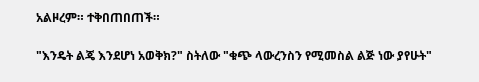አልዞረም። ተቅበጠበጠች።

"እንዴት ልጄ እንደሆነ አወቅክ?" ስትለው "ቁጭ ላውረንስን የሚመስል ልጅ ነው ያየሁት"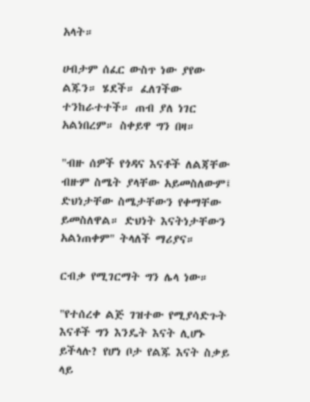አላት።

ሀብታም ሰፈር ውስጥ ነው ያየው ልጁን። ሄደች። ፈለገችው ተንከራተተች። ጠብ ያለ ነገር አልነበረም። ስቀይዋ ግን በዛ።

"ብዙ ሰዎች የጎዳና እናቶች ለልጃቸው ብዙም ስሜት ያላቸው አይመስለውም፤ ድህነታቸው ስሜታቸውን የቀማቸው ይመስለዋል። ድህነት እናትነታቸውን አልነጠቀም" ትላለች ማሪያና።

ርብቃ የሚገርማት ግን ሌላ ነው።

"የተሰረቀ ልጅ ገዝተው የሚያሳድጉት እናቶች ግን እንዴት እናት ሊሆኑ ይችላሉ? የሆነ ቦታ የልጁ እናት ስቃይ ላይ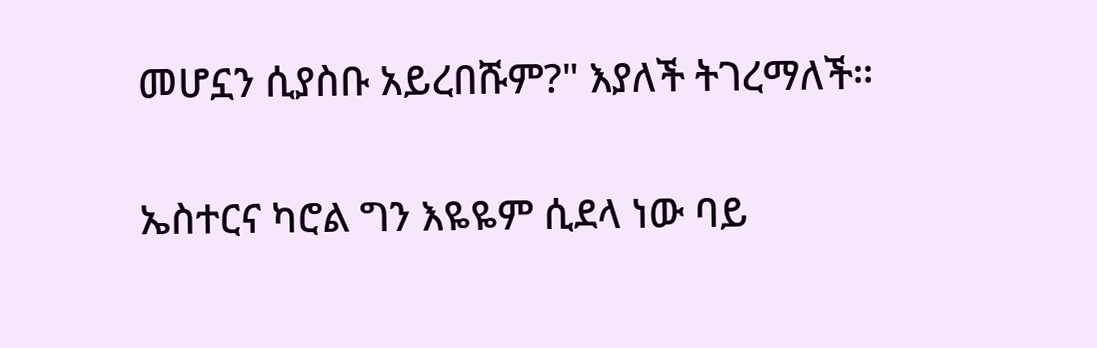መሆኗን ሲያስቡ አይረበሹም?" እያለች ትገረማለች።

ኤስተርና ካሮል ግን እዬዬም ሲደላ ነው ባይ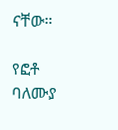ናቸው።

የፎቶ ባለሙያ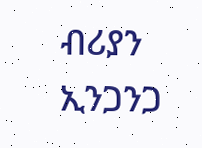ብሪያን ኢንጋንጋ